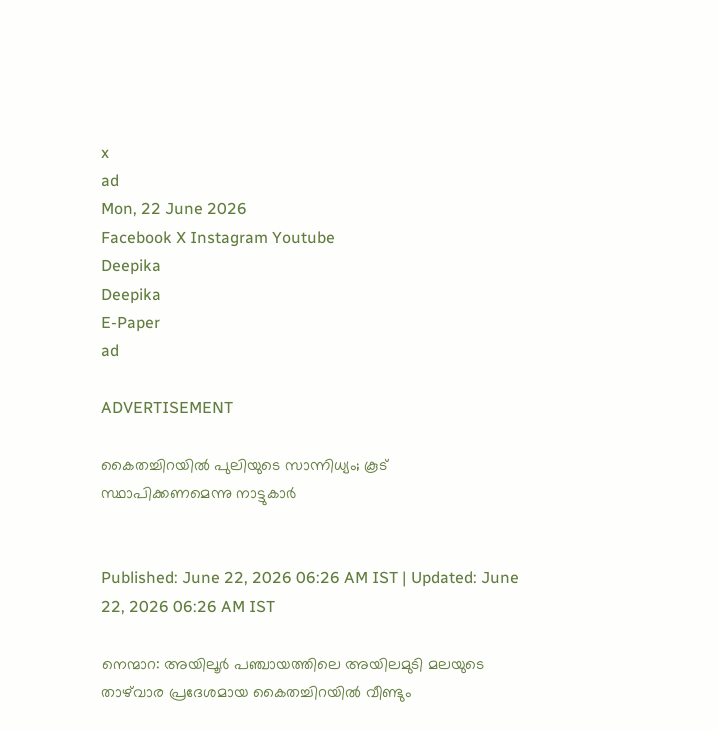x
ad
Mon, 22 June 2026
Facebook X Instagram Youtube
Deepika
Deepika
E-Paper
ad

ADVERTISEMENT

കൈതച്ചിറയിൽ പുലിയുടെ സാന്നിധ്യം; കൂട് സ്ഥാപിക്കണമെന്നു നാട്ടുകാർ


Published: June 22, 2026 06:26 AM IST | Updated: June 22, 2026 06:26 AM IST

നെന്മാറ: അയിലൂർ പഞ്ചായത്തിലെ അയിലമുടി മലയുടെ താഴ്‌വാര പ്രദേശമായ കൈതച്ചിറയിൽ വീണ്ടും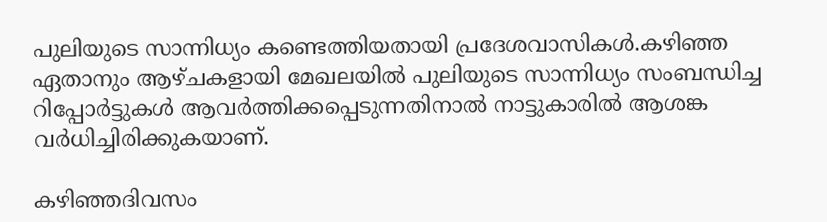പുലിയുടെ സാന്നിധ്യം കണ്ടെത്തിയതായി പ്രദേശവാസികൾ.കഴിഞ്ഞ ഏതാനും ആഴ്ചകളായി മേഖലയിൽ പുലിയുടെ സാന്നിധ്യം സംബന്ധിച്ച റിപ്പോർട്ടുകൾ ആവർത്തിക്കപ്പെടുന്നതിനാൽ നാട്ടുകാരിൽ ആശങ്ക വർധിച്ചിരിക്കുകയാണ്.

കഴിഞ്ഞദിവസം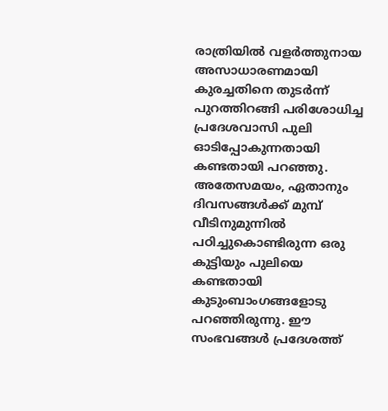രാത്രിയിൽ വളർത്തുനായ അസാധാരണമായി കുരച്ചതിനെ തുടർന്ന് പുറത്തിറങ്ങി പരിശോധിച്ച പ്രദേശവാസി പുലി ഓടിപ്പോകുന്നതായി കണ്ടതായി പറഞ്ഞു. അതേസമയം, ഏതാനും ദിവസങ്ങൾക്ക് മുമ്പ് വീടിനുമുന്നിൽ പഠിച്ചുകൊണ്ടിരുന്ന ഒരു കുട്ടിയും പുലിയെ കണ്ടതായി കുടുംബാംഗങ്ങളോടു പറഞ്ഞിരുന്നു. ഈ സംഭവങ്ങൾ പ്രദേശത്ത്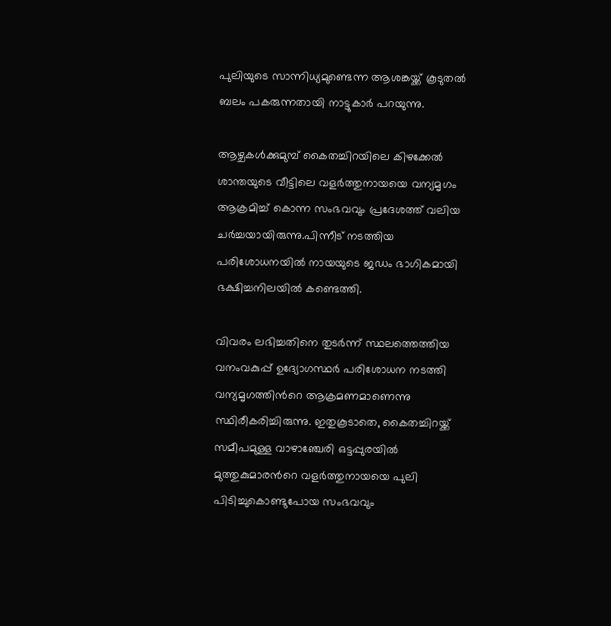പുലിയുടെ സാന്നിധ്യമുണ്ടെന്ന ആശങ്കയ്ക്ക് കൂടുതൽ ബലം പകരുന്നതായി നാട്ടുകാർ പറയുന്നു.

ആഴ്ചകൾക്കുമുമ്പ് കൈതച്ചിറയിലെ കിഴക്കേൽ ശാന്തയുടെ വീട്ടിലെ വളർത്തുനായയെ വന്യമൃഗം ആക്രമിച്ച് കൊന്ന സംഭവവും പ്രദേശത്ത് വലിയ ചർച്ചയായിരുന്നു.പിന്നീട് നടത്തിയ പരിശോധനയിൽ നായയുടെ ജഡം ഭാഗികമായി ഭക്ഷിച്ചനിലയിൽ കണ്ടെത്തി.

വിവരം ലഭിച്ചതിനെ തുടർന്ന് സ്ഥലത്തെത്തിയ വനംവകുപ്പ് ഉദ്യോഗസ്ഥർ പരിശോധന നടത്തി വന്യമൃഗത്തിന്‍റെ ആക്രമണമാണെന്നു സ്ഥിരീകരിച്ചിരുന്നു. ഇതുകൂടാതെ, കൈതച്ചിറയ്ക്ക് സമീപമുള്ള വാഴാഞ്ചേരി ഒട്ടപ്പുരയിൽ മുത്തുകുമാരന്‍റെ വളർത്തുനായയെ പുലി പിടിച്ചുകൊണ്ടുപോയ സംഭവവും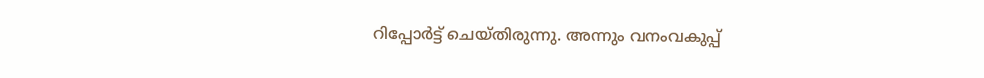റിപ്പോർട്ട് ചെയ്തിരുന്നു. അന്നും വനംവകുപ്പ്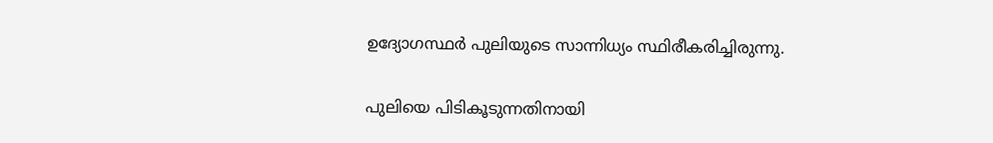ഉദ്യോഗസ്ഥർ പുലിയുടെ സാന്നിധ്യം സ്ഥിരീകരിച്ചിരുന്നു.

പുലിയെ പിടികൂടുന്നതിനായി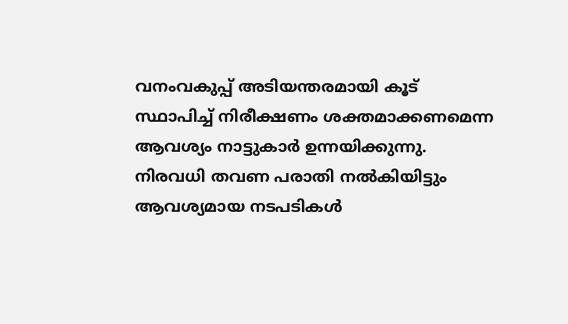വനംവകുപ്പ് അടിയന്തരമായി കൂട് സ്ഥാപിച്ച് നിരീക്ഷണം ശക്തമാക്കണമെന്ന ആവശ്യം നാട്ടുകാർ ഉന്നയിക്കുന്നു. നിരവധി തവണ പരാതി നൽകിയിട്ടും ആവശ്യമായ നടപടികൾ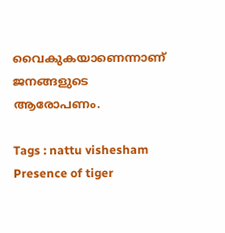വൈകുകയാണെന്നാണ് ജനങ്ങളുടെ ആരോപണം.

Tags : nattu vishesham Presence of tiger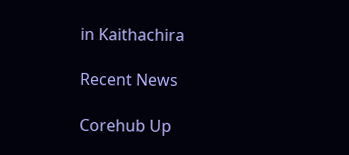in Kaithachira

Recent News

Corehub Up